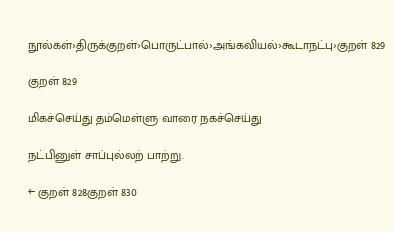நூல்கள்›திருக்குறள்›பொருட்பால்›அங்கவியல்›கூடாநட்பு›குறள் 829

குறள் 829

மிகச்செய்து தம்மெள்ளு வாரை நகச்செய்து

நட்பினுள் சாப்புல்லற் பாற்று.

← குறள் 828குறள் 830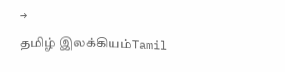→
தமிழ் இலக்கியம்Tamil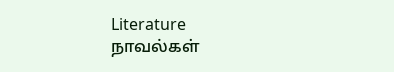Literature
நாவல்கள்